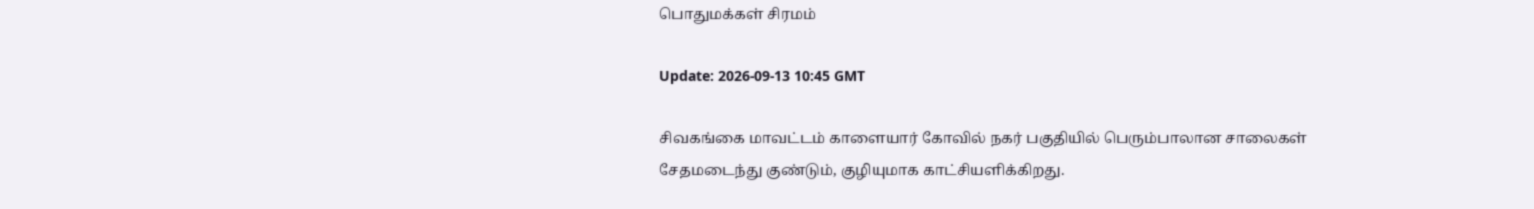பொதுமக்கள் சிரமம்

Update: 2026-09-13 10:45 GMT

சிவகங்கை மாவட்டம் காளையார் கோவில் நகர் பகுதியில் பெரும்பாலான சாலைகள் சேதமடைந்து குண்டும், குழியுமாக காட்சியளிக்கிறது.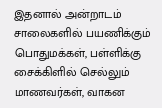இதனால் அன்றாடம் சாலைகளில் பயணிக்கும் பொதுமக்கள், பள்ளிக்கு சைக்கிளில் செல்லும் மாணவர்கள், வாகன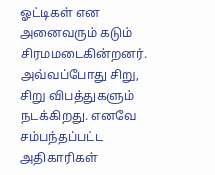ஓட்டிகள் என அனைவரும் கடும் சிரமமடைகின்றனர். அவ்வப்போது சிறு, சிறு விபத்துகளும் நடக்கிறது. எனவே சம்பந்தப்பட்ட அதிகாரிகள்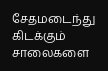சேதமடைந்து கிடக்கும் சாலைகளை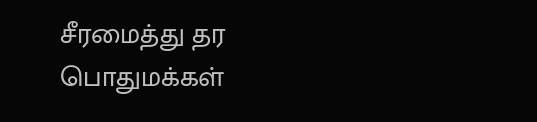சீரமைத்து தர பொதுமக்கள்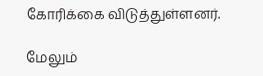கோரிக்கை விடுத்துள்ளனர்.

மேலும்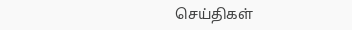செய்திகள்